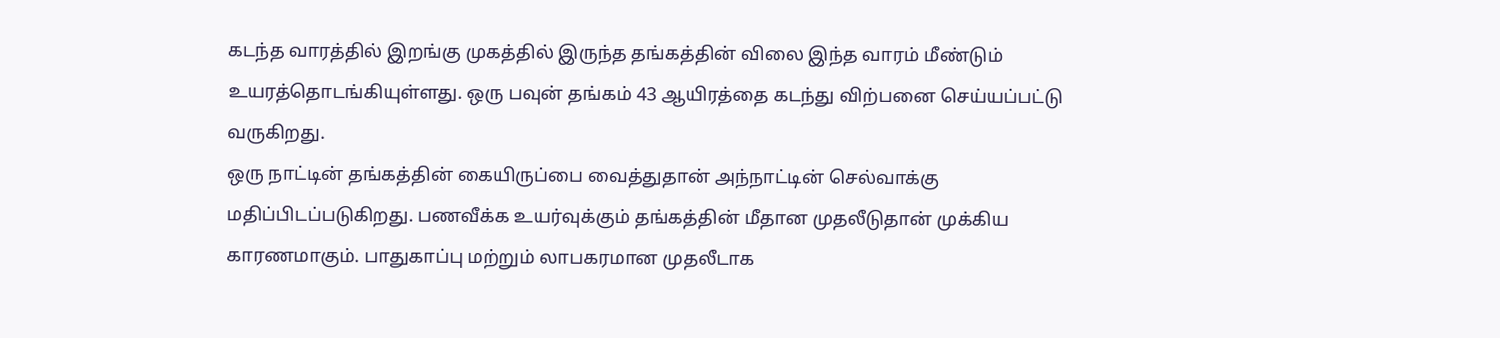கடந்த வாரத்தில் இறங்கு முகத்தில் இருந்த தங்கத்தின் விலை இந்த வாரம் மீண்டும் உயரத்தொடங்கியுள்ளது. ஒரு பவுன் தங்கம் 43 ஆயிரத்தை கடந்து விற்பனை செய்யப்பட்டு வருகிறது.
ஒரு நாட்டின் தங்கத்தின் கையிருப்பை வைத்துதான் அந்நாட்டின் செல்வாக்கு மதிப்பிடப்படுகிறது. பணவீக்க உயர்வுக்கும் தங்கத்தின் மீதான முதலீடுதான் முக்கிய காரணமாகும். பாதுகாப்பு மற்றும் லாபகரமான முதலீடாக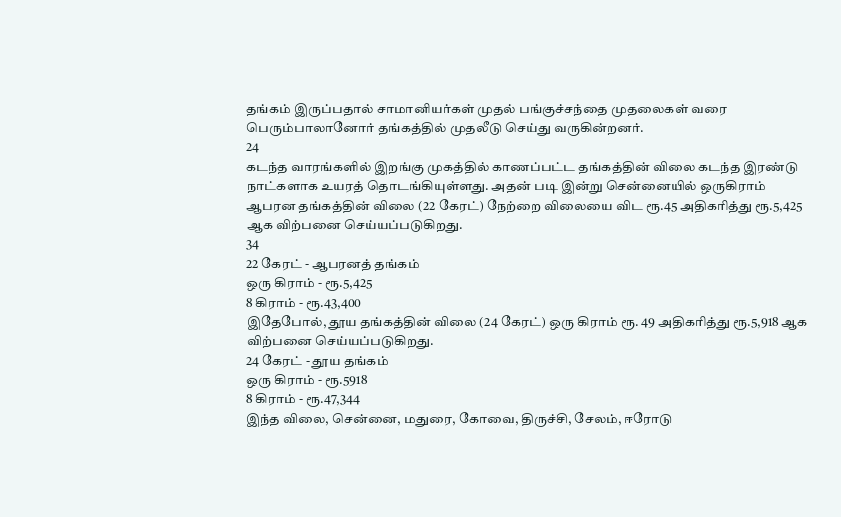தங்கம் இருப்பதால் சாமானியர்கள் முதல் பங்குச்சந்தை முதலைகள் வரை பெரும்பாலானோர் தங்கத்தில் முதலீடு செய்து வருகின்றனர்.
24
கடந்த வாரங்களில் இறங்கு முகத்தில் காணப்பட்ட தங்கத்தின் விலை கடந்த இரண்டு நாட்களாக உயரத் தொடங்கியுள்ளது. அதன் படி இன்று சென்னையில் ஒருகிராம் ஆபரன தங்கத்தின் விலை (22 கேரட்) நேற்றை விலையை விட ரூ.45 அதிகரித்து ரூ.5,425 ஆக விற்பனை செய்யப்படுகிறது.
34
22 கேரட் - ஆபரனத் தங்கம்
ஒரு கிராம் - ரூ.5,425
8 கிராம் - ரூ.43,400
இதேபோல், தூய தங்கத்தின் விலை (24 கேரட்) ஒரு கிராம் ரூ. 49 அதிகரித்து ரூ.5,918 ஆக விற்பனை செய்யப்படுகிறது.
24 கேரட் - தூய தங்கம்
ஒரு கிராம் - ரூ.5918
8 கிராம் - ரூ.47,344
இந்த விலை, சென்னை, மதுரை, கோவை, திருச்சி, சேலம், ஈரோடு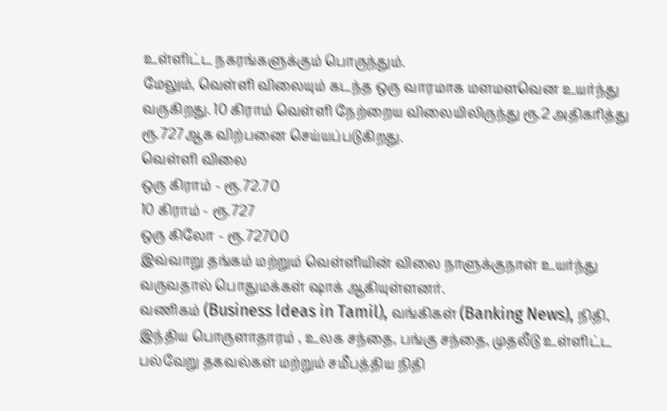உள்ளிட்ட நகரங்களுக்கும் பொருந்தும்.
மேலும், வெள்ளி விலையும் கடந்த ஒரு வாரமாக மளமளவென உயர்ந்து வருகிறது. 10 கிராம் வெள்ளி நேற்றைய விலையிலிருந்து ரூ.2 அதிகரித்து ரூ.727ஆக விற்பனை செய்யப்படுகிறது.
வெள்ளி விலை
ஒரு கிராம் - ரூ.72.70
10 கிராம் - ரூ.727
ஒரு கிலோ - ரூ.72700
இவ்வாறு தங்கம் மற்றும் வெள்ளியின் விலை நாளுக்குநாள் உயர்ந்து வருவதால் பொதுமக்கள் ஷாக் ஆகியுள்ளனர்.
வணிகம் (Business Ideas in Tamil), வங்கிகள் (Banking News), நிதி, இந்திய பொருளாதாரம் , உலக சந்தை, பங்கு சந்தை, முதலீடு உள்ளிட்ட பல்வேறு தகவல்கள் மற்றும் சமீபத்திய நிதி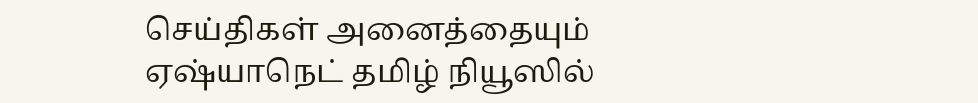செய்திகள் அனைத்தையும் ஏஷ்யாநெட் தமிழ் நியூஸில்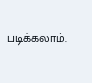படிக்கலாம்.